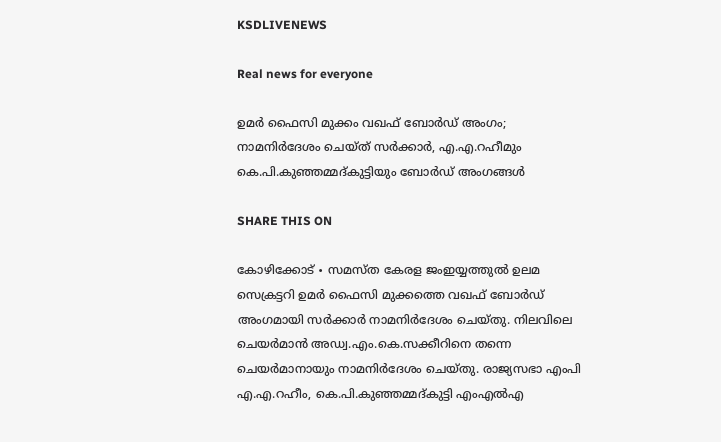KSDLIVENEWS

Real news for everyone

ഉമർ ഫൈസി മുക്കം വഖഫ് ബോർഡ് അംഗം; നാമനിർദേശം ചെയ്ത് സർക്കാർ, എ.എ.റഹീമും കെ.പി.കുഞ്ഞമ്മദ്കുട്ടിയും ബോർഡ് അംഗങ്ങൾ

SHARE THIS ON

കോഴിക്കോട് ∙ സമസ്‌ത കേരള ജംഇയ്യത്തുല്‍ ഉലമ സെക്രട്ടറി ഉമർ ഫൈസി മുക്കത്തെ വഖഫ് ബോർഡ് അംഗമായി സർക്കാർ നാമനിർദേശം ചെയ്തു. നിലവിലെ ചെയർമാൻ അഡ്വ.എം.കെ.സക്കീറിനെ തന്നെ ചെയർമാനായും നാമനിർദേശം ചെയ്തു. രാജ്യസഭാ എംപി എ.എ.റഹീം, കെ.പി.കുഞ്ഞമ്മദ്കുട്ടി എംഎൽഎ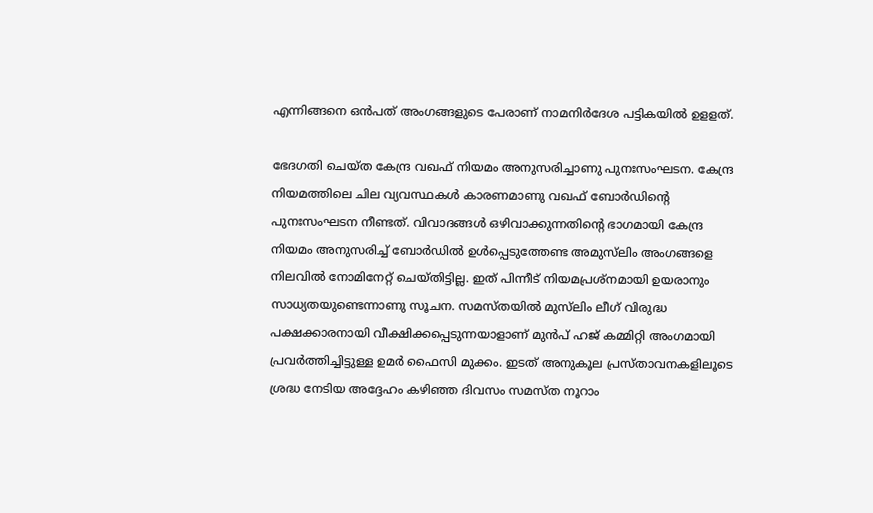എന്നിങ്ങനെ ഒൻപത് അംഗങ്ങളുടെ പേരാണ് നാമനിർദേശ പട്ടികയിൽ ഉളളത്.

ഭേദഗതി ചെയ്ത കേന്ദ്ര വഖഫ് നിയമം അനുസരിച്ചാണു പുനഃസംഘടന. കേന്ദ്ര നിയമത്തിലെ ചില വ്യവസ്ഥകൾ കാരണമാണു വഖഫ് ബോർഡിന്റെ പുനഃസംഘടന നീണ്ടത്. വിവാദങ്ങൾ ഒഴിവാക്കുന്നതിന്റെ ഭാഗമായി കേന്ദ്ര നിയമം അനുസരിച്ച് ബോർഡിൽ ഉൾപ്പെടുത്തേണ്ട അമുസ്‌ലിം അംഗങ്ങളെ നിലവിൽ നോമിനേറ്റ് ചെയ്തിട്ടില്ല. ഇത് പിന്നീട് നിയമപ്രശ്നമായി ഉയരാനും സാധ്യതയുണ്ടെന്നാണു സൂചന. സമസ്തയിൽ മുസ്‌ലിം ലീഗ് വിരുദ്ധ പക്ഷക്കാരനായി വീക്ഷിക്കപ്പെടുന്നയാളാണ് മുൻപ് ഹജ് കമ്മിറ്റി അംഗമായി പ്രവർത്തിച്ചിട്ടുള്ള ഉമർ ഫൈസി മുക്കം. ഇടത് അനുകൂല പ്രസ്താവനകളിലൂടെ ശ്രദ്ധ നേടിയ അദ്ദേഹം കഴിഞ്ഞ ദിവസം സമസ്ത നൂറാം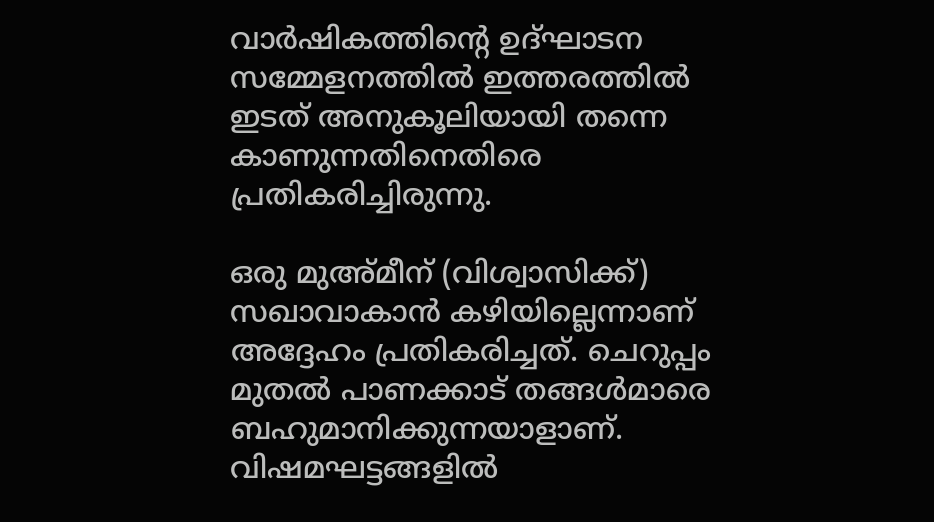വാർഷികത്തിന്റെ ഉദ്ഘാടന സമ്മേളനത്തിൽ ഇത്തരത്തിൽ ഇടത് അനുകൂലിയായി തന്നെ കാണുന്നതിനെതിരെ പ്രതികരിച്ചിരുന്നു.

ഒരു മുഅ്മീന് (വിശ്വാസിക്ക്) സഖാവാകാൻ കഴിയില്ലെന്നാണ് അദ്ദേഹം പ്രതികരിച്ചത്. ചെറുപ്പം മുതൽ പാണക്കാട് തങ്ങൾമാരെ ബഹുമാനിക്കുന്നയാളാണ്. വിഷമഘട്ടങ്ങളിൽ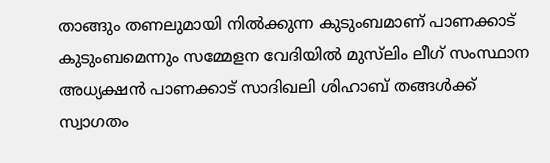താങ്ങും തണലുമായി നിൽക്കുന്ന കുടുംബമാണ് പാണക്കാട് കുടുംബമെന്നും സമ്മേളന വേദിയിൽ മുസ്‌ലിം ലീഗ് സംസ്ഥാന അധ്യക്ഷൻ പാണക്കാട് സാദിഖലി ശിഹാബ് തങ്ങൾക്ക് സ്വാഗതം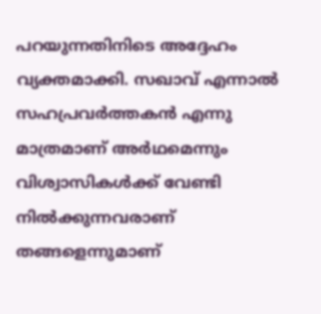പറയുന്നതിനിടെ അദ്ദേഹം വ്യക്തമാക്കി. സഖാവ് എന്നാൽ സഹപ്രവർത്തകൻ എന്നു മാത്രമാണ് അർഥമെന്നും വിശ്വാസികൾക്ക് വേണ്ടി നിൽക്കുന്നവരാണ് തങ്ങളെന്നുമാണ്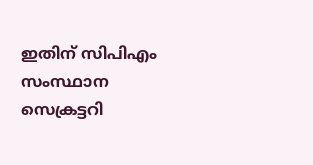ഇതിന് സിപിഎം സംസ്ഥാന സെക്രട്ടറി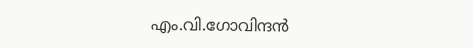എം.വി.ഗോവിന്ദൻ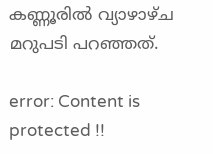കണ്ണൂരിൽ വ്യാഴാഴ്ച മറുപടി പറഞ്ഞത്.

error: Content is protected !!